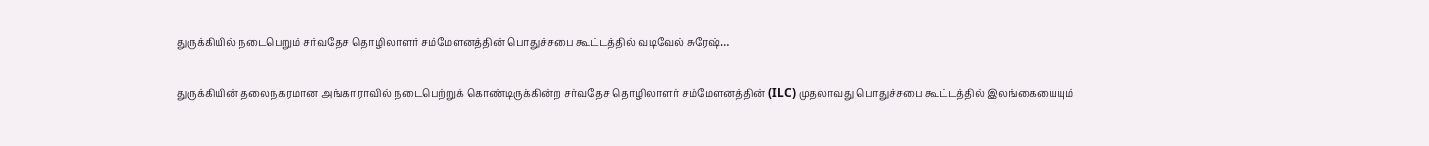துருக்கியில் நடைபெறும் சர்வதேச தொழிலாளர் சம்மேளனத்தின் பொதுச்சபை கூட்டத்தில் வடிவேல் சுரேஷ்…

துருக்கியின் தலைநகரமான அங்காராவில் நடைபெற்றுக் கொண்டிருக்கின்ற சர்வதேச தொழிலாளர் சம்மேளனத்தின் (ILC) முதலாவது பொதுச்சபை கூட்டத்தில் இலங்கையையும்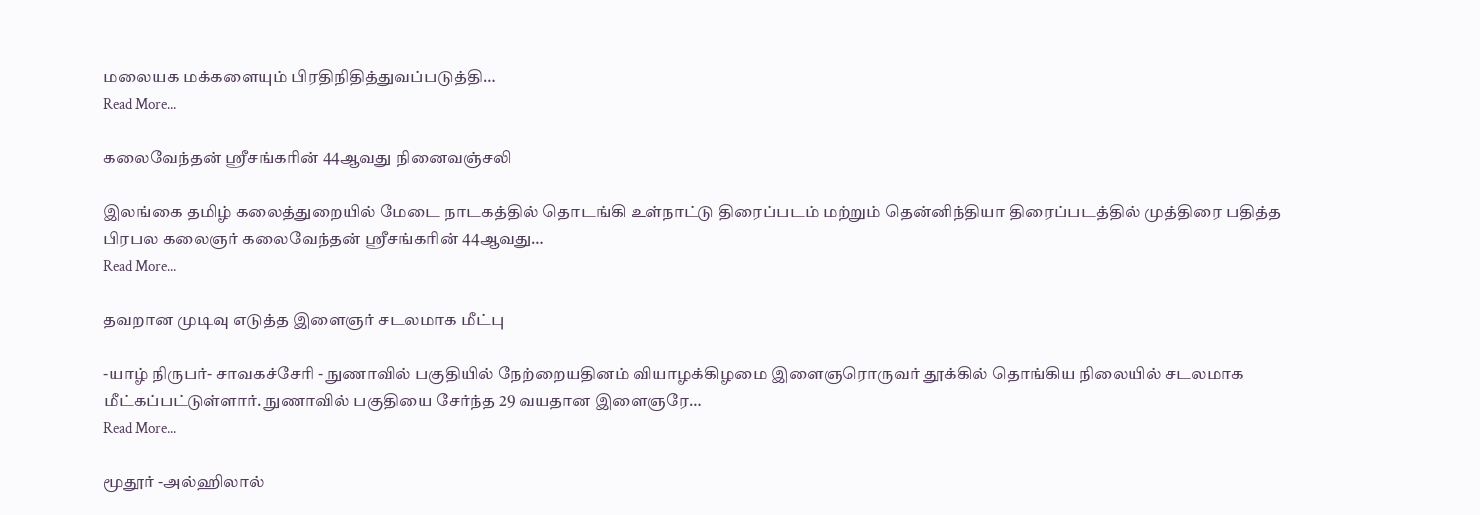மலையக மக்களையும் பிரதிநிதித்துவப்படுத்தி…
Read More...

கலைவேந்தன் ஸ்ரீசங்கரின் 44ஆவது நினைவஞ்சலி

இலங்கை தமிழ் கலைத்துறையில் மேடை நாடகத்தில் தொடங்கி உள்நாட்டு திரைப்படம் மற்றும் தென்னிந்தியா திரைப்படத்தில் முத்திரை பதித்த பிரபல கலைஞர் கலைவேந்தன் ஸ்ரீசங்கரின் 44ஆவது…
Read More...

தவறான முடிவு எடுத்த இளைஞர் சடலமாக மீட்பு

-யாழ் நிருபர்- சாவகச்சேரி - நுணாவில் பகுதியில் நேற்றையதினம் வியாழக்கிழமை இளைஞரொருவர் தூக்கில் தொங்கிய நிலையில் சடலமாக மீட்கப்பட்டுள்ளார். நுணாவில் பகுதியை சேர்ந்த 29 வயதான இளைஞரே…
Read More...

மூதூர் -அல்ஹிலால்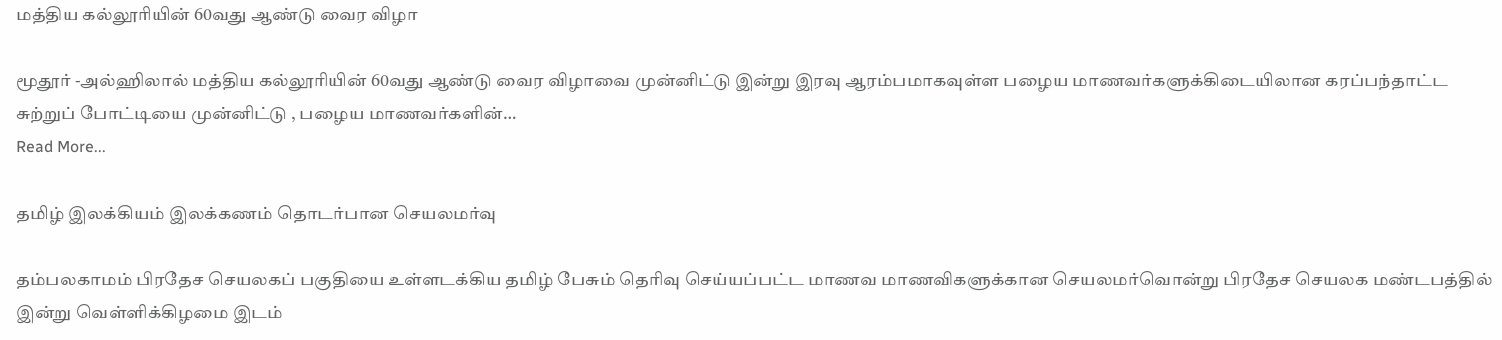மத்திய கல்லூரியின் 60வது ஆண்டு வைர விழா

மூதூர் -அல்ஹிலால் மத்திய கல்லூரியின் 60வது ஆண்டு வைர விழாவை முன்னிட்டு இன்று இரவு ஆரம்பமாகவுள்ள பழைய மாணவர்களுக்கிடையிலான கரப்பந்தாட்ட சுற்றுப் போட்டியை முன்னிட்டு , பழைய மாணவர்களின்…
Read More...

தமிழ் இலக்கியம் இலக்கணம் தொடர்பான செயலமர்வு

தம்பலகாமம் பிரதேச செயலகப் பகுதியை உள்ளடக்கிய தமிழ் பேசும் தெரிவு செய்யப்பட்ட மாணவ மாணவிகளுக்கான செயலமர்வொன்று பிரதேச செயலக மண்டபத்தில் இன்று வெள்ளிக்கிழமை இடம்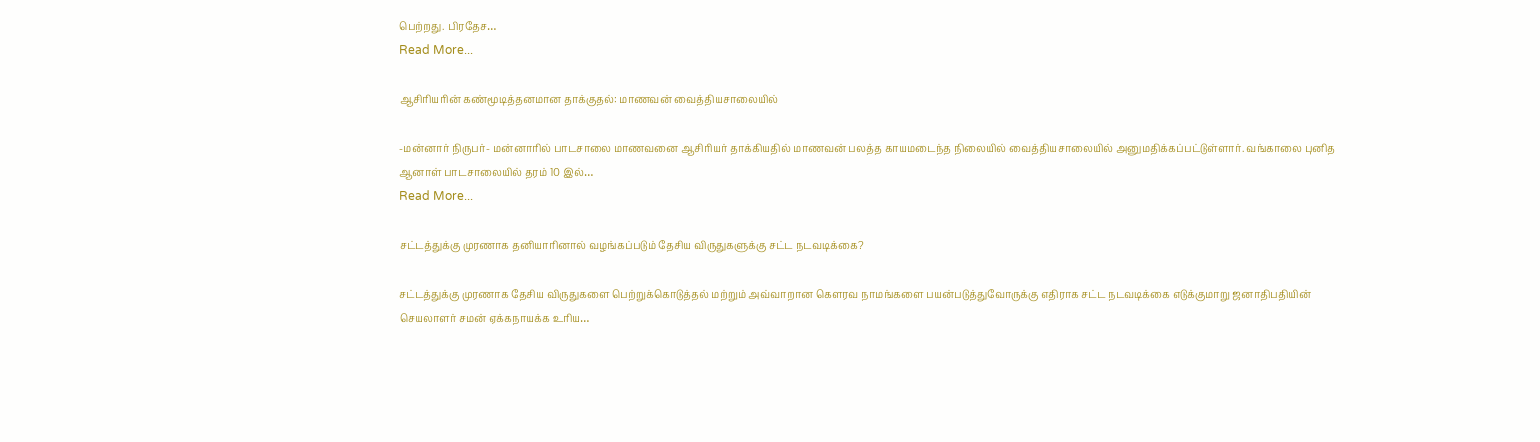பெற்றது. பிரதேச…
Read More...

ஆசிரியரின் கண்மூடித்தனமான தாக்குதல்: மாணவன் வைத்தியசாலையில்

-மன்னார் நிருபர்- மன்னாரில் பாடசாலை மாணவனை ஆசிரியர் தாக்கியதில் மாணவன் பலத்த காயமடைந்த நிலையில் வைத்தியசாலையில் அனுமதிக்கப்பட்டுள்ளார். வங்காலை புனித ஆனாள் பாடசாலையில் தரம் 10 இல்…
Read More...

சட்டத்துக்கு முரணாக தனியாரினால் வழங்கப்படும் தேசிய விருதுகளுக்கு சட்ட நடவடிக்கை?

சட்டத்துக்கு முரணாக தேசிய விருதுகளை பெற்றுக்கொடுத்தல் மற்றும் அவ்வாறான கௌரவ நாமங்களை பயன்படுத்துவோருக்கு எதிராக சட்ட நடவடிக்கை எடுக்குமாறு ஜனாதிபதியின் செயலாளர் சமன் ஏக்கநாயக்க உரிய…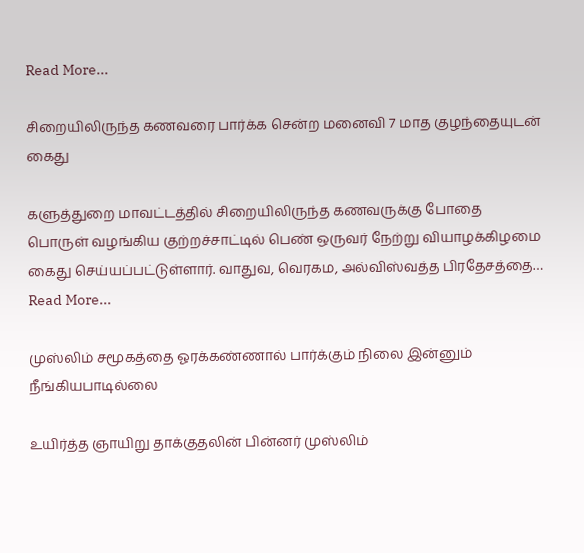Read More...

சிறையிலிருந்த கணவரை பார்க்க சென்ற மனைவி 7 மாத குழந்தையுடன் கைது

களுத்துறை மாவட்டத்தில் சிறையிலிருந்த கணவருக்கு போதை பொருள் வழங்கிய குற்றச்சாட்டில் பெண் ஒருவர் நேற்று வியாழக்கிழமை கைது செய்யப்பட்டுள்ளார். வாதுவ, வெரகம, அல்விஸ்வத்த பிரதேசத்தை…
Read More...

முஸ்லிம் சமூகத்தை ஓரக்கண்ணால் பார்க்கும் நிலை இன்னும் நீங்கியபாடில்லை

உயிர்த்த ஞாயிறு தாக்குதலின் பின்னர் முஸ்லிம்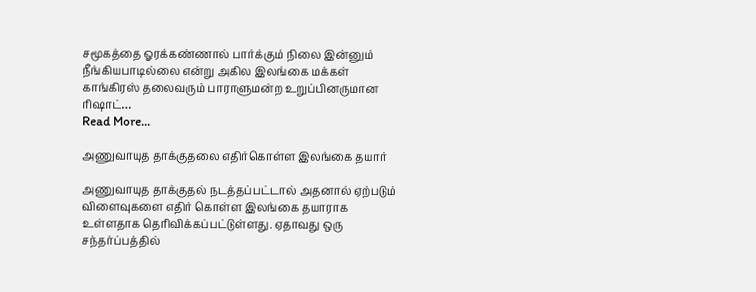சமூகத்தை ஓரக்கண்ணால் பார்க்கும் நிலை இன்னும் நீங்கியபாடில்லை என்று அகில இலங்கை மக்கள் காங்கிரஸ் தலைவரும் பாராளுமன்ற உறுப்பினருமான ரிஷாட்…
Read More...

அணுவாயுத தாக்குதலை எதிர்கொள்ள இலங்கை தயார்

அணுவாயுத தாக்குதல் நடத்தப்பட்டால் அதனால் ஏற்படும் விளைவுகளை எதிர் கொள்ள இலங்கை தயாராக உள்ளதாக தெரிவிக்கப்பட்டுள்ளது. ஏதாவது ஒரு சந்தர்ப்பத்தில்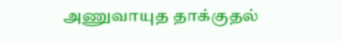அணுவாயுத தாக்குதல்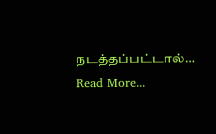நடத்தப்பட்டால்…
Read More...